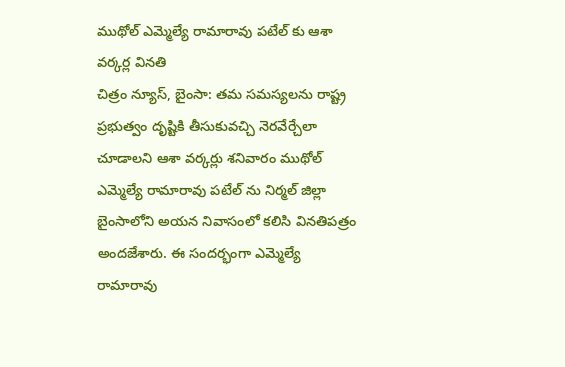ముథోల్ ఎమ్మెల్యే రామారావు పటేల్ కు ఆశా వర్కర్ల వినతి
చిత్రం న్యూస్, బైంసా: తమ సమస్యలను రాష్ట్ర ప్రభుత్వం దృష్టికి తీసుకువచ్చి నెరవేర్చేలా చూడాలని ఆశా వర్కర్లు శనివారం ముథోల్ ఎమ్మెల్యే రామారావు పటేల్ ను నిర్మల్ జిల్లా బైంసాలోని అయన నివాసంలో కలిసి వినతిపత్రం అందజేశారు. ఈ సందర్భంగా ఎమ్మెల్యే రామారావు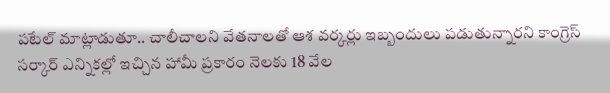పటేల్ మాట్లాడుతూ.. చాలీచాలని వేతనాలతో ఆశ వర్కర్లు ఇబ్బందులు పడుతున్నారని కాంగ్రెస్ సర్కార్ ఎన్నికల్లో ఇచ్చిన హామీ ప్రకారం నెలకు 18 వేల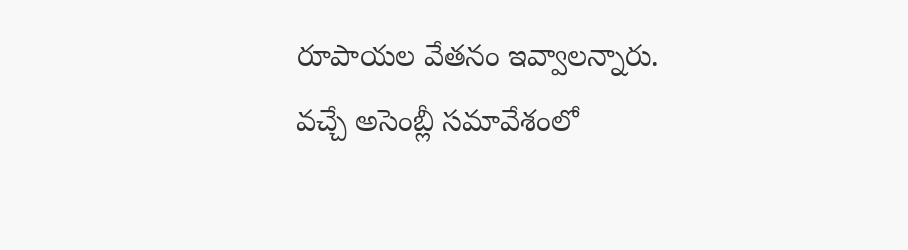రూపాయల వేతనం ఇవ్వాలన్నారు. వచ్చే అసెంబ్లీ సమావేశంలో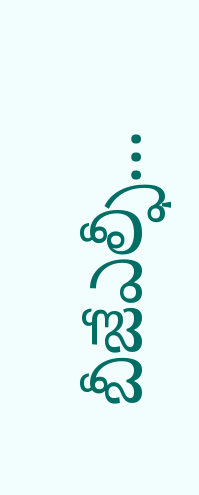బీజేఎల్ఫీ...